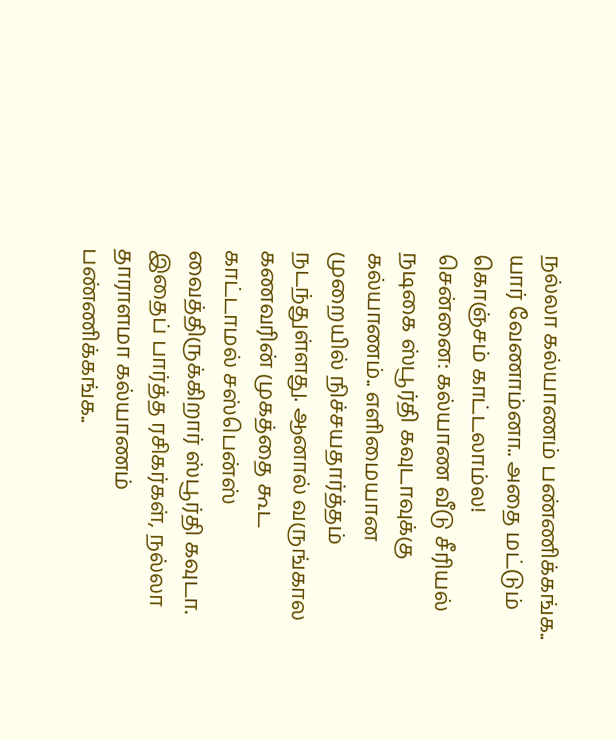நல்லா கல்யாணம் பண்ணிக்கங்க.. யார் வேணாம்னா.. அதை மட்டும் கொஞ்சம் காட்டலாம்ல!
சென்னை: கல்யாண வீடு சீரியல் நடிகை ஸ்பூர்தி கவுடாவுக்கு கல்யாணம்.. எளிமையான முறையில் நிச்சயதார்த்தம் நடந்துள்ளது. ஆனால் வருங்கால கணவரின் முகத்தை கூட காட்டாமல் சஸ்பென்ஸ் வைத்திருக்கிறார் ஸ்பூர்தி கவுடா.
இதைப் பார்த்த ரசிகர்கள், நல்லா தாராளமா கல்யாணம் பண்ணிக்கங்க..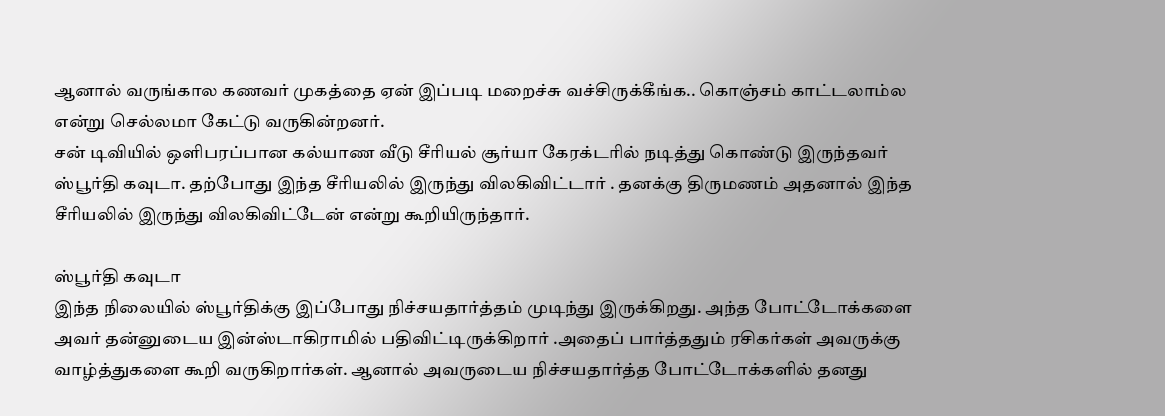ஆனால் வருங்கால கணவர் முகத்தை ஏன் இப்படி மறைச்சு வச்சிருக்கீங்க.. கொஞ்சம் காட்டலாம்ல என்று செல்லமா கேட்டு வருகின்றனர்.
சன் டிவியில் ஒளிபரப்பான கல்யாண வீடு சீரியல் சூர்யா கேரக்டரில் நடித்து கொண்டு இருந்தவர் ஸ்பூர்தி கவுடா. தற்போது இந்த சீரியலில் இருந்து விலகிவிட்டார் . தனக்கு திருமணம் அதனால் இந்த சீரியலில் இருந்து விலகிவிட்டேன் என்று கூறியிருந்தார்.

ஸ்பூர்தி கவுடா
இந்த நிலையில் ஸ்பூர்திக்கு இப்போது நிச்சயதார்த்தம் முடிந்து இருக்கிறது. அந்த போட்டோக்களை அவர் தன்னுடைய இன்ஸ்டாகிராமில் பதிவிட்டிருக்கிறார் .அதைப் பார்த்ததும் ரசிகர்கள் அவருக்கு வாழ்த்துகளை கூறி வருகிறார்கள். ஆனால் அவருடைய நிச்சயதார்த்த போட்டோக்களில் தனது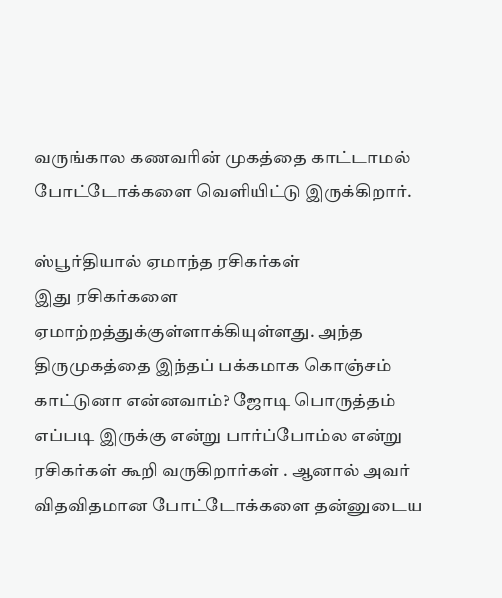வருங்கால கணவரின் முகத்தை காட்டாமல் போட்டோக்களை வெளியிட்டு இருக்கிறார்.

ஸ்பூர்தியால் ஏமாந்த ரசிகர்கள்
இது ரசிகர்களை ஏமாற்றத்துக்குள்ளாக்கியுள்ளது. அந்த திருமுகத்தை இந்தப் பக்கமாக கொஞ்சம் காட்டுனா என்னவாம்? ஜோடி பொருத்தம் எப்படி இருக்கு என்று பார்ப்போம்ல என்று ரசிகர்கள் கூறி வருகிறார்கள் . ஆனால் அவர் விதவிதமான போட்டோக்களை தன்னுடைய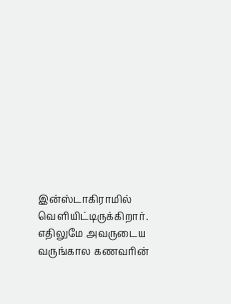இன்ஸ்டாகிராமில் வெளியிட்டிருக்கிறார். எதிலுமே அவருடைய வருங்கால கணவரின்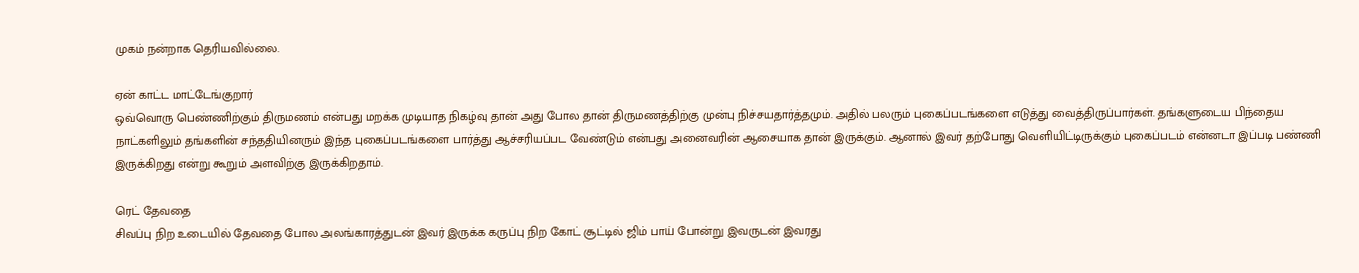முகம் நன்றாக தெரியவில்லை.

ஏன் காட்ட மாட்டேங்குறார்
ஒவ்வொரு பெண்ணிற்கும் திருமணம் என்பது மறக்க முடியாத நிகழ்வு தான் அது போல தான் திருமணத்திற்கு முன்பு நிச்சயதார்த்தமும். அதில் பலரும் புகைப்படங்களை எடுத்து வைத்திருப்பார்கள். தங்களுடைய பிந்தைய நாட்களிலும் தங்களின் சந்ததியினரும் இந்த புகைப்படங்களை பார்த்து ஆச்சரியப்பட வேண்டும் என்பது அனைவரின் ஆசையாக தான் இருக்கும். ஆனால் இவர் தற்போது வெளியிட்டிருக்கும் புகைப்படம் என்னடா இப்படி பண்ணி இருக்கிறது என்று கூறும் அளவிற்கு இருக்கிறதாம்.

ரெட் தேவதை
சிவப்பு நிற உடையில் தேவதை போல அலங்காரத்துடன் இவர் இருக்க கருப்பு நிற கோட் சூட்டில் ஜிம் பாய் போன்று இவருடன் இவரது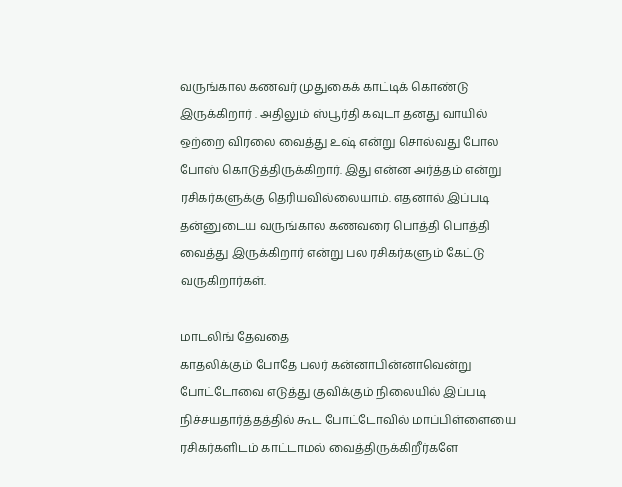வருங்கால கணவர் முதுகைக் காட்டிக் கொண்டு இருக்கிறார் . அதிலும் ஸ்பூர்தி கவுடா தனது வாயில் ஒற்றை விரலை வைத்து உஷ் என்று சொல்வது போல போஸ் கொடுத்திருக்கிறார். இது என்ன அர்த்தம் என்று ரசிகர்களுக்கு தெரியவில்லையாம். எதனால் இப்படி தன்னுடைய வருங்கால கணவரை பொத்தி பொத்தி வைத்து இருக்கிறார் என்று பல ரசிகர்களும் கேட்டு வருகிறார்கள்.

மாடலிங் தேவதை
காதலிக்கும் போதே பலர் கன்னாபின்னாவென்று போட்டோவை எடுத்து குவிக்கும் நிலையில் இப்படி நிச்சயதார்த்தத்தில் கூட போட்டோவில் மாப்பிள்ளையை ரசிகர்களிடம் காட்டாமல் வைத்திருக்கிறீர்களே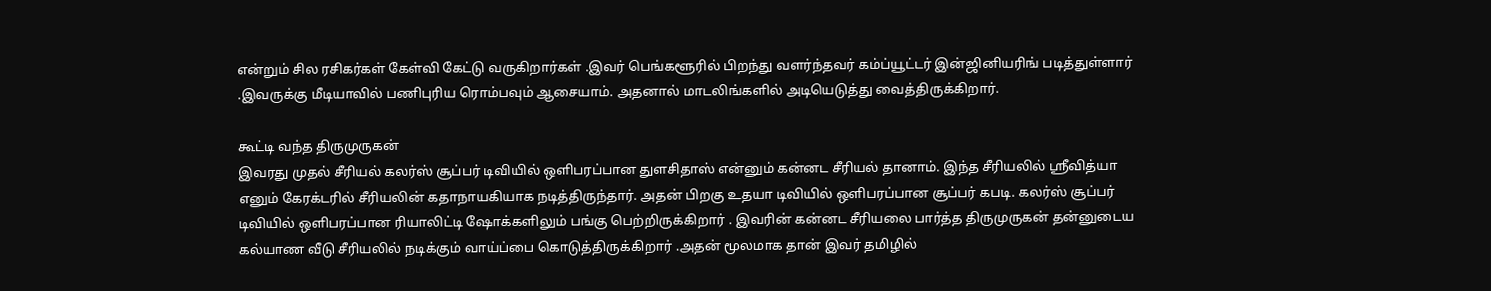என்றும் சில ரசிகர்கள் கேள்வி கேட்டு வருகிறார்கள் .இவர் பெங்களூரில் பிறந்து வளர்ந்தவர் கம்ப்யூட்டர் இன்ஜினியரிங் படித்துள்ளார் .இவருக்கு மீடியாவில் பணிபுரிய ரொம்பவும் ஆசையாம். அதனால் மாடலிங்களில் அடியெடுத்து வைத்திருக்கிறார்.

கூட்டி வந்த திருமுருகன்
இவரது முதல் சீரியல் கலர்ஸ் சூப்பர் டிவியில் ஒளிபரப்பான துளசிதாஸ் என்னும் கன்னட சீரியல் தானாம். இந்த சீரியலில் ஸ்ரீவித்யா எனும் கேரக்டரில் சீரியலின் கதாநாயகியாக நடித்திருந்தார். அதன் பிறகு உதயா டிவியில் ஒளிபரப்பான சூப்பர் கபடி. கலர்ஸ் சூப்பர் டிவியில் ஒளிபரப்பான ரியாலிட்டி ஷோக்களிலும் பங்கு பெற்றிருக்கிறார் . இவரின் கன்னட சீரியலை பார்த்த திருமுருகன் தன்னுடைய கல்யாண வீடு சீரியலில் நடிக்கும் வாய்ப்பை கொடுத்திருக்கிறார் .அதன் மூலமாக தான் இவர் தமிழில்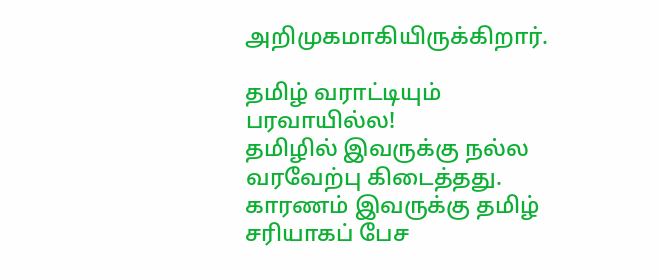அறிமுகமாகியிருக்கிறார்.

தமிழ் வராட்டியும் பரவாயில்ல!
தமிழில் இவருக்கு நல்ல வரவேற்பு கிடைத்தது. காரணம் இவருக்கு தமிழ் சரியாகப் பேச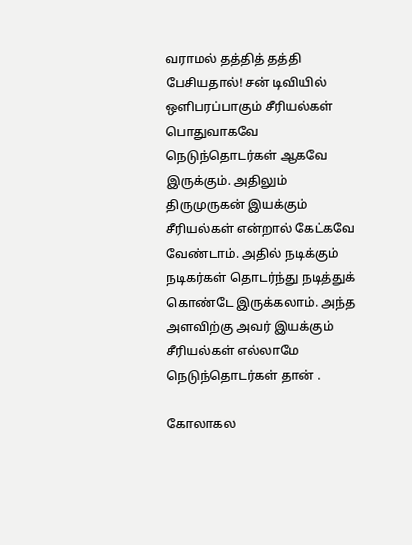வராமல் தத்தித் தத்தி பேசியதால்! சன் டிவியில் ஒளிபரப்பாகும் சீரியல்கள் பொதுவாகவே நெடுந்தொடர்கள் ஆகவே இருக்கும். அதிலும் திருமுருகன் இயக்கும் சீரியல்கள் என்றால் கேட்கவே வேண்டாம். அதில் நடிக்கும் நடிகர்கள் தொடர்ந்து நடித்துக் கொண்டே இருக்கலாம். அந்த அளவிற்கு அவர் இயக்கும் சீரியல்கள் எல்லாமே நெடுந்தொடர்கள் தான் .

கோலாகல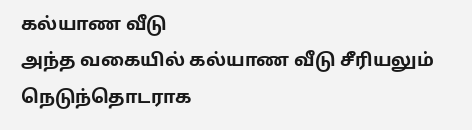கல்யாண வீடு
அந்த வகையில் கல்யாண வீடு சீரியலும் நெடுந்தொடராக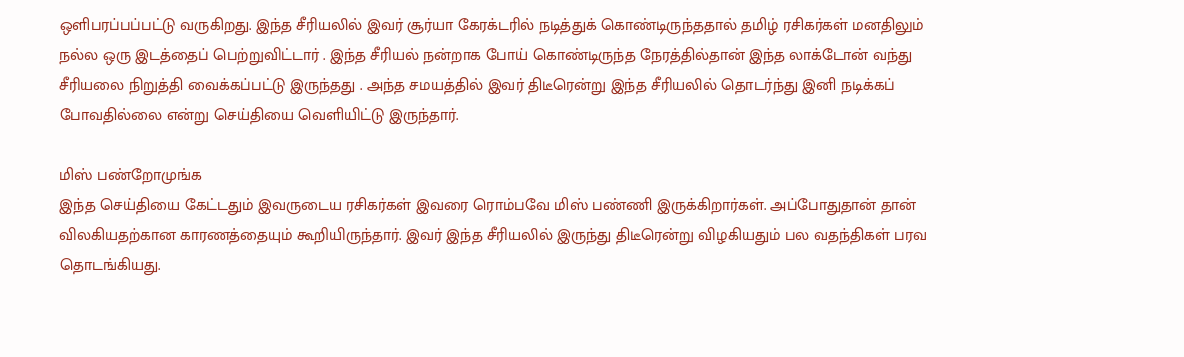ஒளிபரப்பப்பட்டு வருகிறது. இந்த சீரியலில் இவர் சூர்யா கேரக்டரில் நடித்துக் கொண்டிருந்ததால் தமிழ் ரசிகர்கள் மனதிலும் நல்ல ஒரு இடத்தைப் பெற்றுவிட்டார் . இந்த சீரியல் நன்றாக போய் கொண்டிருந்த நேரத்தில்தான் இந்த லாக்டோன் வந்து சீரியலை நிறுத்தி வைக்கப்பட்டு இருந்தது . அந்த சமயத்தில் இவர் திடீரென்று இந்த சீரியலில் தொடர்ந்து இனி நடிக்கப் போவதில்லை என்று செய்தியை வெளியிட்டு இருந்தார்.

மிஸ் பண்றோமுங்க
இந்த செய்தியை கேட்டதும் இவருடைய ரசிகர்கள் இவரை ரொம்பவே மிஸ் பண்ணி இருக்கிறார்கள். அப்போதுதான் தான் விலகியதற்கான காரணத்தையும் கூறியிருந்தார். இவர் இந்த சீரியலில் இருந்து திடீரென்று விழகியதும் பல வதந்திகள் பரவ தொடங்கியது.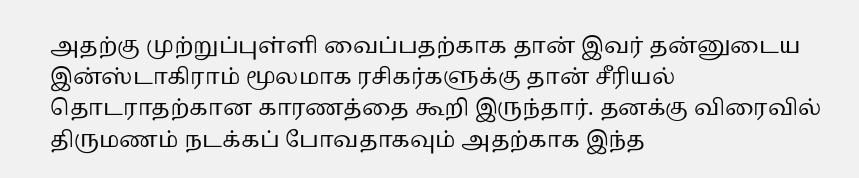அதற்கு முற்றுப்புள்ளி வைப்பதற்காக தான் இவர் தன்னுடைய இன்ஸ்டாகிராம் மூலமாக ரசிகர்களுக்கு தான் சீரியல் தொடராதற்கான காரணத்தை கூறி இருந்தார். தனக்கு விரைவில் திருமணம் நடக்கப் போவதாகவும் அதற்காக இந்த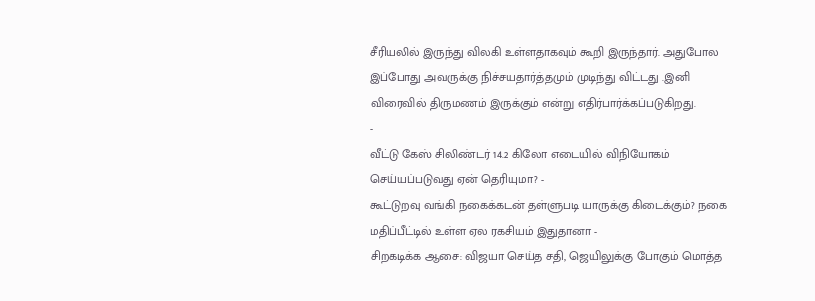சீரியலில் இருந்து விலகி உள்ளதாகவும் கூறி இருந்தார். அதுபோல இப்போது அவருக்கு நிச்சயதார்த்தமும் முடிந்து விட்டது .இனி விரைவில் திருமணம் இருக்கும் என்று எதிர்பார்க்கப்படுகிறது.
-
வீட்டு கேஸ் சிலிண்டர் 14.2 கிலோ எடையில் விநியோகம் செய்யப்படுவது ஏன் தெரியுமா? -
கூட்டுறவு வங்கி நகைக்கடன் தள்ளுபடி யாருக்கு கிடைக்கும்? நகை மதிப்பீட்டில் உள்ள ஏல ரகசியம் இதுதானா -
சிறகடிக்க ஆசை: விஜயா செய்த சதி, ஜெயிலுக்கு போகும் மொத்த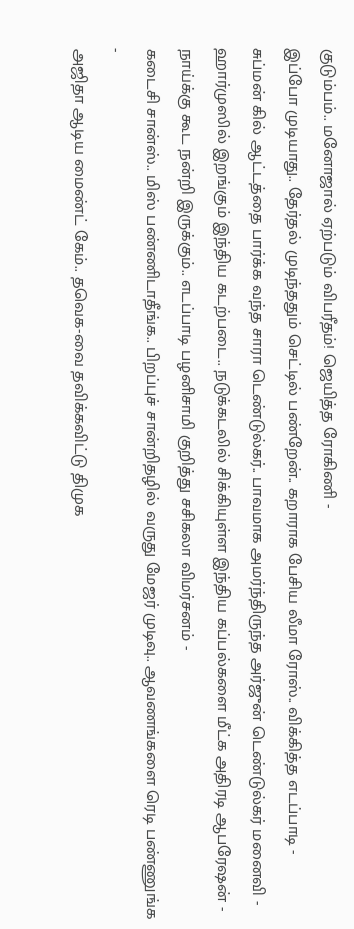குடும்பம்.. மனோஜால் ஏற்படும் விபரீதம்! ஜெயித்த ரோகிணி -
இப்போ முடியாது.. தேர்தல் முடிந்ததும் செட்டில் பண்றேன்.. கறாராக பேசிய லீமா ரோஸ்.. விக்கித்த எடப்பாடி -
சுப்மன் கில் ஆட்டத்தை பார்க்க வந்த சாரா டெண்டுல்கர்.. பாவமாக அமர்ந்திருந்த அர்ஜுன் டெண்டுல்கர் மனைவி -
ஹார்முஸில் இறங்கும் இந்திய கடற்படை.. நடுக்கடலில் சிக்கியுள்ள இந்திய கப்பல்களை மீட்க அதிரடி ஆபரேஷன் -
நாய்க்கு கூட நன்றி இருக்கும்.. எடப்பாடி பழனிசாமி குறித்து சசிகலா விமர்சனம் -
கடைசி சான்ஸ்.. மிஸ் பண்ணிடாதீங்க.. பிறப்புச் சான்றிதழில் வருது மேஜர் முடிவு.. ஆவணங்களை ரெடி பண்ணுங்க -
அஜிதா ஆடிய மைண்ட் கேம்.. தவெக-வை தவிக்கவிட்டு திமுக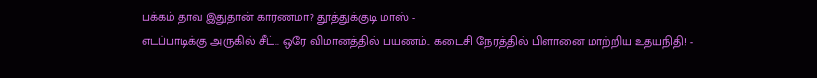பக்கம் தாவ இதுதான் காரணமா? தூத்துக்குடி மாஸ் -
எடப்பாடிக்கு அருகில் சீட்.. ஒரே விமானத்தில் பயணம்.. கடைசி நேரத்தில் பிளானை மாற்றிய உதயநிதி! -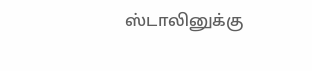ஸ்டாலினுக்கு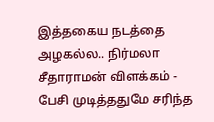இத்தகைய நடத்தை அழகல்ல.. நிர்மலா சீதாராமன் விளக்கம் -
பேசி முடித்ததுமே சரிந்த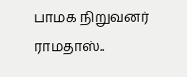பாமக நிறுவனர் ராமதாஸ்..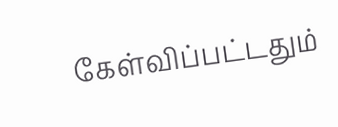கேள்விப்பட்டதும்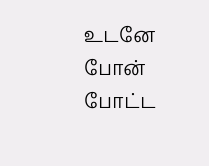உடனே போன் போட்ட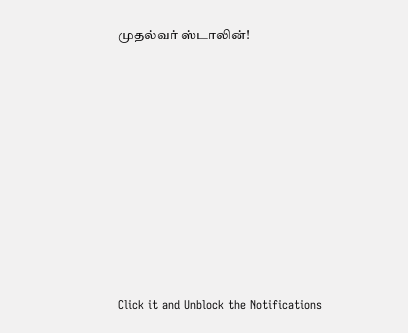முதல்வர் ஸ்டாலின்!












Click it and Unblock the Notifications